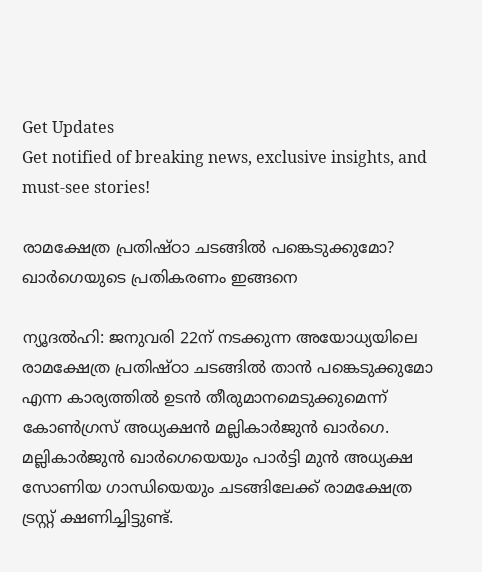Get Updates
Get notified of breaking news, exclusive insights, and must-see stories!

രാമക്ഷേത്ര പ്രതിഷ്ഠാ ചടങ്ങില്‍ പങ്കെടുക്കുമോ? ഖാര്‍ഗെയുടെ പ്രതികരണം ഇങ്ങനെ

ന്യൂദല്‍ഹി: ജനുവരി 22ന് നടക്കുന്ന അയോധ്യയിലെ രാമക്ഷേത്ര പ്രതിഷ്ഠാ ചടങ്ങില്‍ താന്‍ പങ്കെടുക്കുമോ എന്ന കാര്യത്തില്‍ ഉടന്‍ തീരുമാനമെടുക്കുമെന്ന് കോണ്‍ഗ്രസ് അധ്യക്ഷന്‍ മല്ലികാര്‍ജുന്‍ ഖാര്‍ഗെ. മല്ലികാര്‍ജുന്‍ ഖാര്‍ഗെയെയും പാര്‍ട്ടി മുന്‍ അധ്യക്ഷ സോണിയ ഗാന്ധിയെയും ചടങ്ങിലേക്ക് രാമക്ഷേത്ര ട്രസ്റ്റ് ക്ഷണിച്ചിട്ടുണ്ട്.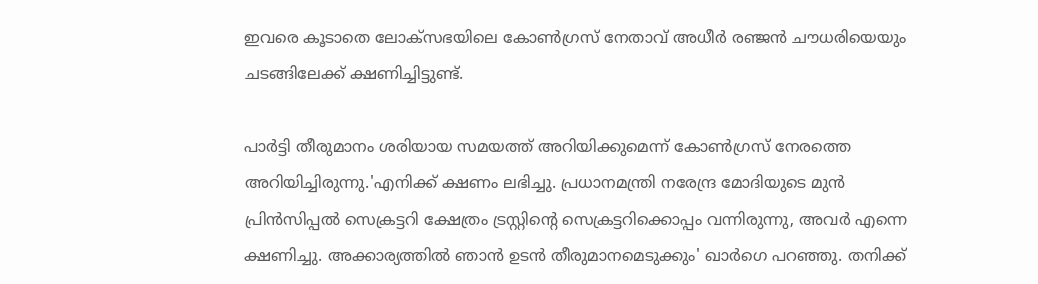ഇവരെ കൂടാതെ ലോക്സഭയിലെ കോണ്‍ഗ്രസ് നേതാവ് അധീര്‍ രഞ്ജന്‍ ചൗധരിയെയും ചടങ്ങിലേക്ക് ക്ഷണിച്ചിട്ടുണ്ട്.

പാര്‍ട്ടി തീരുമാനം ശരിയായ സമയത്ത് അറിയിക്കുമെന്ന് കോണ്‍ഗ്രസ് നേരത്തെ അറിയിച്ചിരുന്നു.'എനിക്ക് ക്ഷണം ലഭിച്ചു. പ്രധാനമന്ത്രി നരേന്ദ്ര മോദിയുടെ മുന്‍ പ്രിന്‍സിപ്പല്‍ സെക്രട്ടറി ക്ഷേത്രം ട്രസ്റ്റിന്റെ സെക്രട്ടറിക്കൊപ്പം വന്നിരുന്നു, അവര്‍ എന്നെ ക്ഷണിച്ചു. അക്കാര്യത്തില്‍ ഞാന്‍ ഉടന്‍ തീരുമാനമെടുക്കും' ഖാര്‍ഗെ പറഞ്ഞു. തനിക്ക്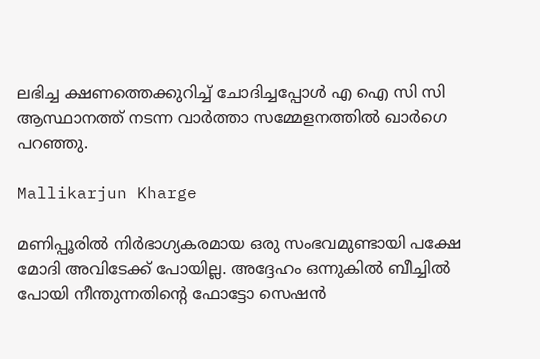ലഭിച്ച ക്ഷണത്തെക്കുറിച്ച് ചോദിച്ചപ്പോള്‍ എ ഐ സി സി ആസ്ഥാനത്ത് നടന്ന വാര്‍ത്താ സമ്മേളനത്തില്‍ ഖാര്‍ഗെ പറഞ്ഞു.

Mallikarjun Kharge

മണിപ്പൂരില്‍ നിര്‍ഭാഗ്യകരമായ ഒരു സംഭവമുണ്ടായി പക്ഷേ മോദി അവിടേക്ക് പോയില്ല. അദ്ദേഹം ഒന്നുകില്‍ ബീച്ചില്‍ പോയി നീന്തുന്നതിന്റെ ഫോട്ടോ സെഷന്‍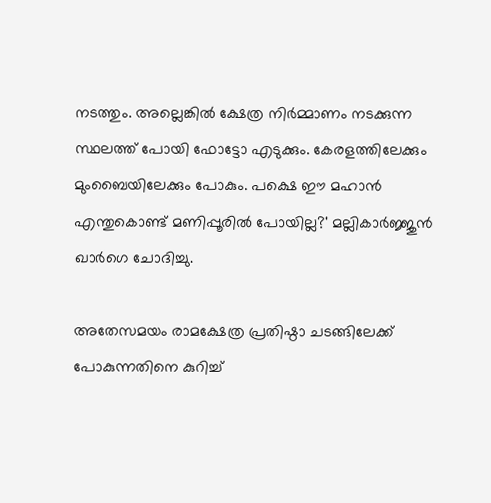നടത്തും. അല്ലെങ്കില്‍ ക്ഷേത്ര നിര്‍മ്മാണം നടക്കുന്ന സ്ഥലത്ത് പോയി ഫോട്ടോ എടുക്കും. കേരളത്തിലേക്കും മുംബൈയിലേക്കും പോകും. പക്ഷെ ഈ മഹാന്‍ എന്തുകൊണ്ട് മണിപ്പൂരില്‍ പോയില്ല?' മല്ലികാര്‍ജ്ജുന്‍ ഖാര്‍ഗെ ചോദിച്ചു.

അതേസമയം രാമക്ഷേത്ര പ്രതിഷ്ഠാ ചടങ്ങിലേക്ക് പോകുന്നതിനെ കുറിച്ച്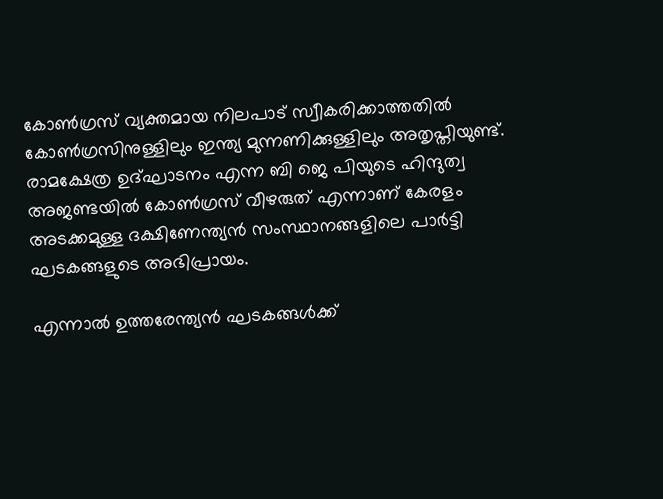കോണ്‍ഗ്രസ് വ്യക്തമായ നിലപാട് സ്വീകരിക്കാത്തതില്‍ കോണ്‍ഗ്രസിനുള്ളിലും ഇന്ത്യ മുന്നണിക്കുള്ളിലും അതൃപ്തിയുണ്ട്. രാമക്ഷേത്ര ഉദ്ഘാടനം എന്ന ബി ജെ പിയുടെ ഹിന്ദുത്വ അജണ്ടയില്‍ കോണ്‍ഗ്രസ് വീഴരുത് എന്നാണ് കേരളം അടക്കമുള്ള ദക്ഷിണേന്ത്യന്‍ സംസ്ഥാനങ്ങളിലെ പാര്‍ട്ടി ഘടകങ്ങളുടെ അഭിപ്രായം.

എന്നാല്‍ ഉത്തരേന്ത്യന്‍ ഘടകങ്ങള്‍ക്ക്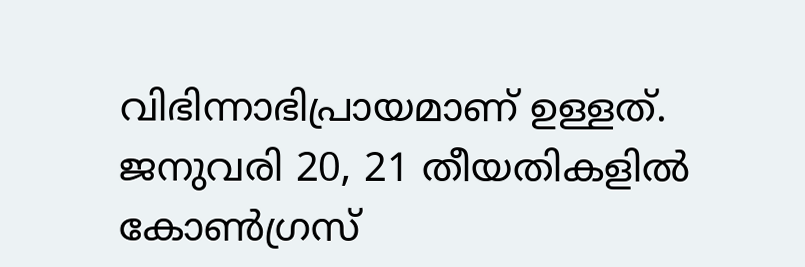വിഭിന്നാഭിപ്രായമാണ് ഉള്ളത്. ജനുവരി 20, 21 തീയതികളില്‍ കോണ്‍ഗ്രസ്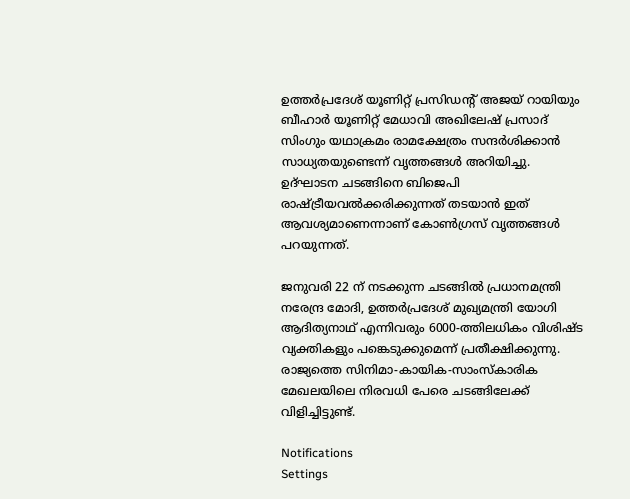ഉത്തര്‍പ്രദേശ് യൂണിറ്റ് പ്രസിഡന്റ് അജയ് റായിയും ബീഹാര്‍ യൂണിറ്റ് മേധാവി അഖിലേഷ് പ്രസാദ് സിംഗും യഥാക്രമം രാമക്ഷേത്രം സന്ദര്‍ശിക്കാന്‍ സാധ്യതയുണ്ടെന്ന് വൃത്തങ്ങള്‍ അറിയിച്ചു. ഉദ്ഘാടന ചടങ്ങിനെ ബിജെപി രാഷ്ട്രീയവല്‍ക്കരിക്കുന്നത് തടയാന്‍ ഇത് ആവശ്യമാണെന്നാണ് കോണ്‍ഗ്രസ് വൃത്തങ്ങള്‍ പറയുന്നത്.

ജനുവരി 22 ന് നടക്കുന്ന ചടങ്ങില്‍ പ്രധാനമന്ത്രി നരേന്ദ്ര മോദി, ഉത്തര്‍പ്രദേശ് മുഖ്യമന്ത്രി യോഗി ആദിത്യനാഥ് എന്നിവരും 6000-ത്തിലധികം വിശിഷ്ട വ്യക്തികളും പങ്കെടുക്കുമെന്ന് പ്രതീക്ഷിക്കുന്നു. രാജ്യത്തെ സിനിമാ-കായിക-സാംസ്‌കാരിക മേഖലയിലെ നിരവധി പേരെ ചടങ്ങിലേക്ക് വിളിച്ചിട്ടുണ്ട്.

Notifications
Settings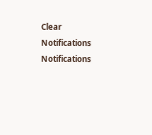Clear Notifications
Notifications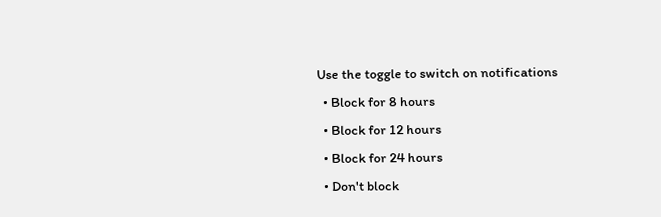Use the toggle to switch on notifications
  • Block for 8 hours
  • Block for 12 hours
  • Block for 24 hours
  • Don't block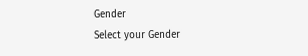Gender
Select your Gender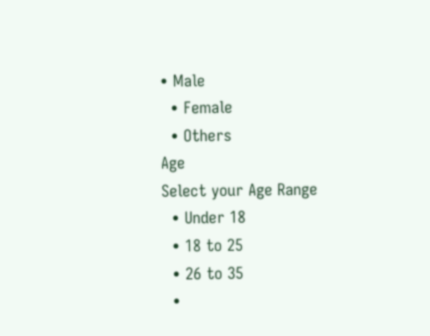• Male
  • Female
  • Others
Age
Select your Age Range
  • Under 18
  • 18 to 25
  • 26 to 35
  •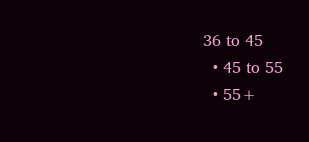36 to 45
  • 45 to 55
  • 55+